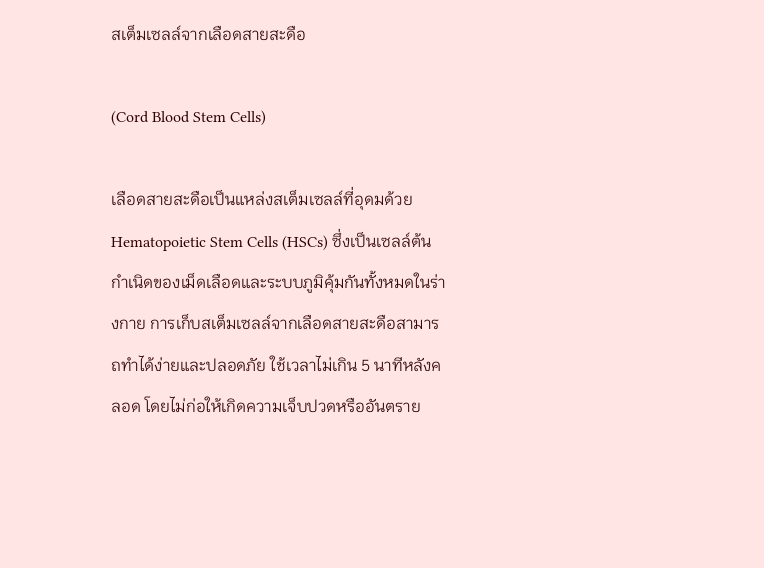สเต็มเซลล์จากเลือดสายสะดือ

(Cord Blood Stem Cells)

เลือดสายสะดือเป็นแหล่งสเต็มเซลล์ที่อุดมด้วย Hematopoietic Stem Cells (HSCs) ซึ่งเป็นเซลล์ต้นกำเนิดของเม็ดเลือดและระบบภูมิคุ้มกันทั้งหมดในร่างกาย การเก็บสเต็มเซลล์จากเลือดสายสะดือสามารถทำได้ง่ายและปลอดภัย ใช้เวลาไม่เกิน 5 นาทีหลังคลอด โดยไม่ก่อให้เกิดความเจ็บปวดหรืออันตราย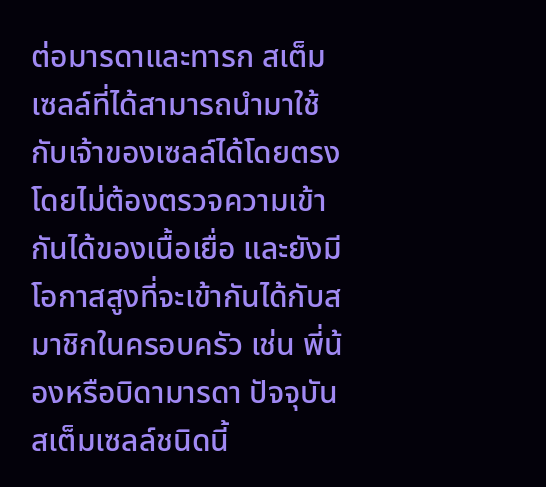ต่อมารดาและทารก สเต็มเซลล์ที่ได้สามารถนำมาใช้กับเจ้าของเซลล์ได้โดยตรง โดยไม่ต้องตรวจความเข้ากันได้ของเนื้อเยื่อ และยังมีโอกาสสูงที่จะเข้ากันได้กับสมาชิกในครอบครัว เช่น พี่น้องหรือบิดามารดา ปัจจุบันสเต็มเซลล์ชนิดนี้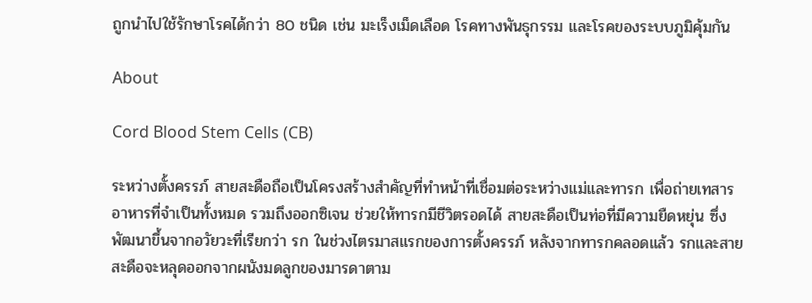ถูกนำไปใช้รักษาโรคได้กว่า 80 ชนิด เช่น มะเร็งเม็ดเลือด โรคทางพันธุกรรม และโรคของระบบภูมิคุ้มกัน

About

Cord Blood Stem Cells (CB)

ระหว่างตั้งครรภ์ สายสะดือถือเป็นโครงสร้างสำคัญที่ทำหน้าที่เชื่อมต่อระหว่างแม่และทารก เพื่อถ่ายเทสารอาหารที่จำเป็นทั้งหมด รวมถึงออกซิเจน ช่วยให้ทารกมีชีวิตรอดได้ สายสะดือเป็นท่อที่มีความยืดหยุ่น ซึ่งพัฒนาขึ้นจากอวัยวะที่เรียกว่า รก ในช่วงไตรมาสแรกของการตั้งครรภ์ หลังจากทารกคลอดแล้ว รกและสายสะดือจะหลุดออกจากผนังมดลูกของมารดาตาม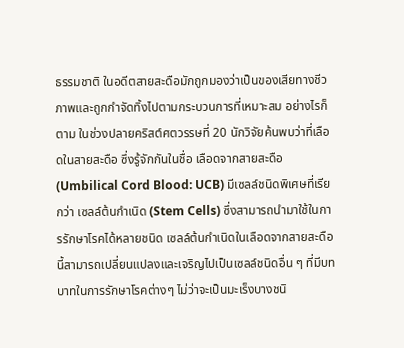ธรรมชาติ ในอดีตสายสะดือมักถูกมองว่าเป็นของเสียทางชีวภาพและถูกกำจัดทิ้งไปตามกระบวนการที่เหมาะสม อย่างไรก็ตาม ในช่วงปลายคริสต์ศตวรรษที่ 20 นักวิจัยค้นพบว่าที่เลือดในสายสะดือ ซึ่งรู้จักกันในชื่อ เลือดจากสายสะดือ (Umbilical Cord Blood: UCB) มีเซลล์ชนิดพิเศษที่เรียกว่า เซลล์ต้นกำเนิด (Stem Cells) ซึ่งสามารถนำมาใช้ในการรักษาโรคได้หลายชนิด เซลล์ต้นกำเนิดในเลือดจากสายสะดือนี้สามารถเปลี่ยนแปลงและเจริญไปเป็นเซลล์ชนิดอื่น ๆ ที่มีบทบาทในการรักษาโรคต่างๆ ไม่ว่าจะเป็นมะเร็งบางชนิ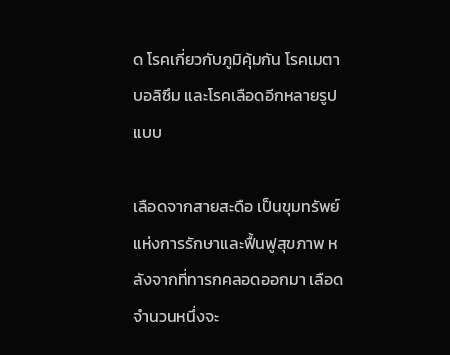ด โรคเกี่ยวกับภูมิคุ้มกัน โรคเมตาบอลิซึม และโรคเลือดอีกหลายรูปแบบ

เลือดจากสายสะดือ เป็นขุมทรัพย์แห่งการรักษาและฟื้นฟูสุขภาพ หลังจากที่ทารกคลอดออกมา เลือดจำนวนหนึ่งจะ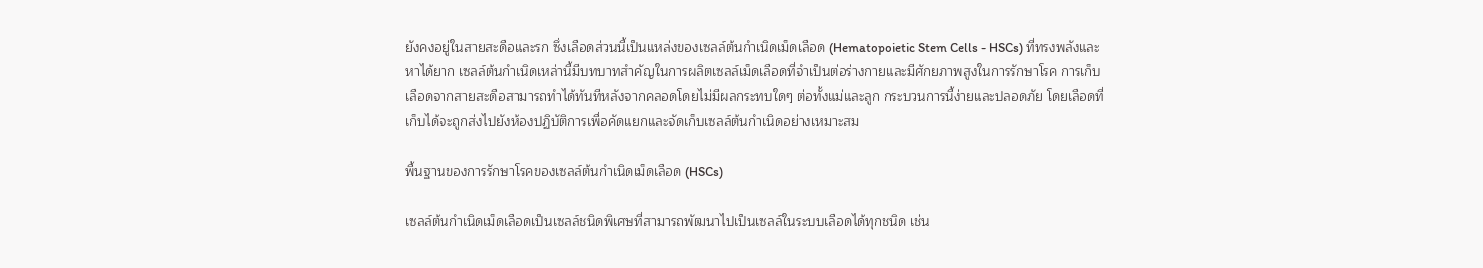ยังคงอยู่ในสายสะดือและรก ซึ่งเลือดส่วนนี้เป็นแหล่งของเซลล์ต้นกำเนิดเม็ดเลือด (Hematopoietic Stem Cells - HSCs) ที่ทรงพลังและหาได้ยาก เซลล์ต้นกำเนิดเหล่านี้มีบทบาทสำคัญในการผลิตเซลล์เม็ดเลือดที่จำเป็นต่อร่างกายและมีศักยภาพสูงในการรักษาโรค การเก็บเลือดจากสายสะดือสามารถทำได้ทันทีหลังจากคลอดโดยไม่มีผลกระทบใดๆ ต่อทั้งแม่และลูก กระบวนการนี้ง่ายและปลอดภัย โดยเลือดที่เก็บได้จะถูกส่งไปยังห้องปฏิบัติการเพื่อคัดแยกและจัดเก็บเซลล์ต้นกำเนิดอย่างเหมาะสม

พื้นฐานของการรักษาโรคของเซลล์ต้นกำเนิดเม็ดเลือด (HSCs)

เซลล์ต้นกำเนิดเม็ดเลือดเป็นเซลล์ชนิดพิเศษที่สามารถพัฒนาไปเป็นเซลล์ในระบบเลือดได้ทุกชนิด เช่น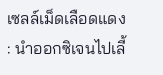เซลล์เม็ดเลือดแดง : นำออกซิเจนไปเลี้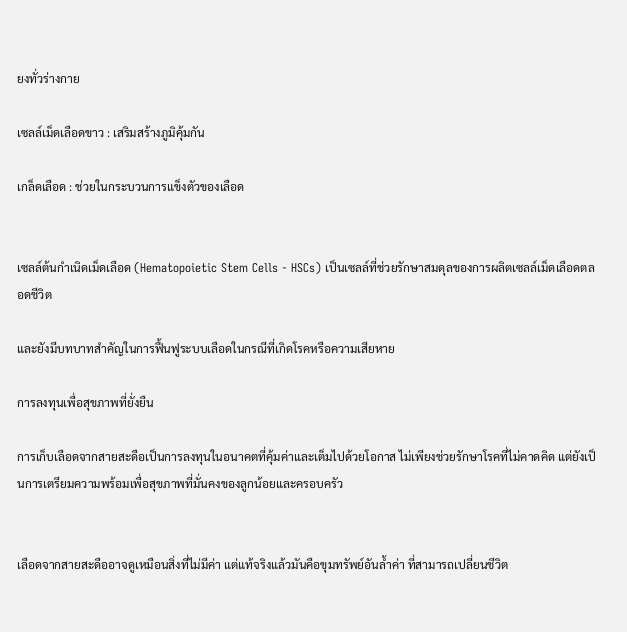ยงทั่วร่างกาย

เซลล์เม็ดเลือดขาว : เสริมสร้างภูมิคุ้มกัน

เกล็ดเลือด : ช่วยในกระบวนการแข็งตัวของเลือด


เซลล์ต้นกำเนิดเม็ดเลือด (Hematopoietic Stem Cells - HSCs) เป็นเซลล์ที่ช่วยรักษาสมดุลของการผลิตเซลล์เม็ดเลือดตลอดชีวิต

และยังมีบทบาทสำคัญในการฟื้นฟูระบบเลือดในกรณีที่เกิดโรคหรือความเสียหาย

การลงทุนเพื่อสุขภาพที่ยั่งยืน

การเก็บเลือดจากสายสะดือเป็นการลงทุนในอนาคตที่คุ้มค่าและเต็มไปด้วยโอกาส ไม่เพียงช่วยรักษาโรคที่ไม่คาดคิด แต่ยังเป็นการเตรียมความพร้อมเพื่อสุขภาพที่มั่นคงของลูกน้อยและครอบครัว


เลือดจากสายสะดืออาจดูเหมือนสิ่งที่ไม่มีค่า แต่แท้จริงแล้วมันคือขุมทรัพย์อันล้ำค่า ที่สามารถเปลี่ยนชีวิต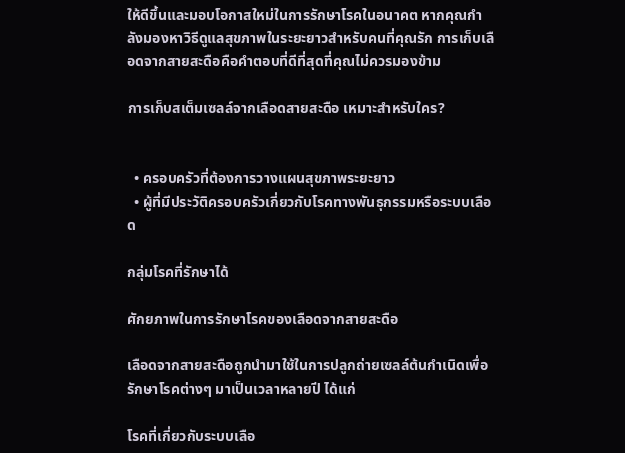ให้ดีขึ้นและมอบโอกาสใหม่ในการรักษาโรคในอนาคต หากคุณกำลังมองหาวิธีดูแลสุขภาพในระยะยาวสำหรับคนที่คุณรัก การเก็บเลือดจากสายสะดือคือคำตอบที่ดีที่สุดที่คุณไม่ควรมองข้าม

การเก็บสเต็มเซลล์จากเลือดสายสะดือ เหมาะสำหรับใคร?


  • ครอบครัวที่ต้องการวางแผนสุขภาพระยะยาว
  • ผู้ที่มีประวัติครอบครัวเกี่ยวกับโรคทางพันธุกรรมหรือระบบเลือด

กลุ่มโรคที่รักษาได้

ศักยภาพในการรักษาโรคของเลือดจากสายสะดือ

เลือดจากสายสะดือถูกนำมาใช้ในการปลูกถ่ายเซลล์ต้นกำเนิดเพื่อรักษาโรคต่างๆ มาเป็นเวลาหลายปี ได้แก่

โรคที่เกี่ยวกับระบบเลือ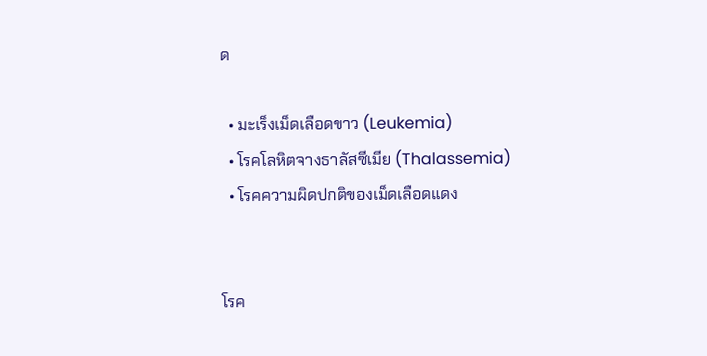ด

  • มะเร็งเม็ดเลือดขาว (Leukemia)
  • โรคโลหิตจางธาลัสซีเมีย (Thalassemia)
  • โรคความผิดปกติของเม็ดเลือดแดง


โรค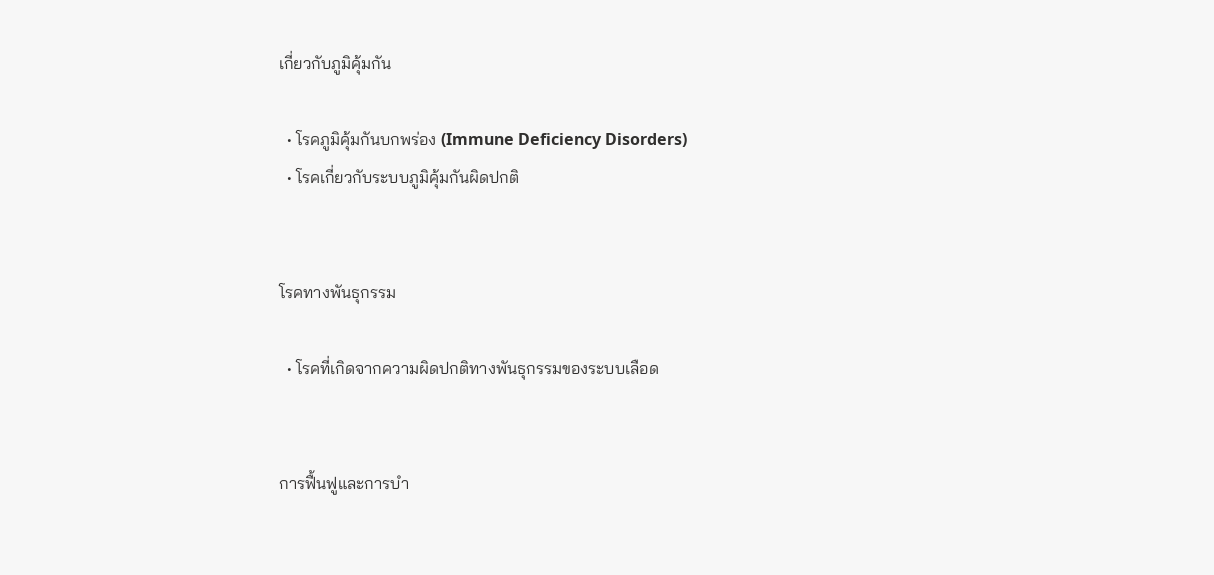เกี่ยวกับภูมิคุ้มกัน

  • โรคภูมิคุ้มกันบกพร่อง (Immune Deficiency Disorders)
  • โรคเกี่ยวกับระบบภูมิคุ้มกันผิดปกติ


โรคทางพันธุกรรม

  • โรคที่เกิดจากความผิดปกติทางพันธุกรรมของระบบเลือด


การฟื้นฟูและการบำ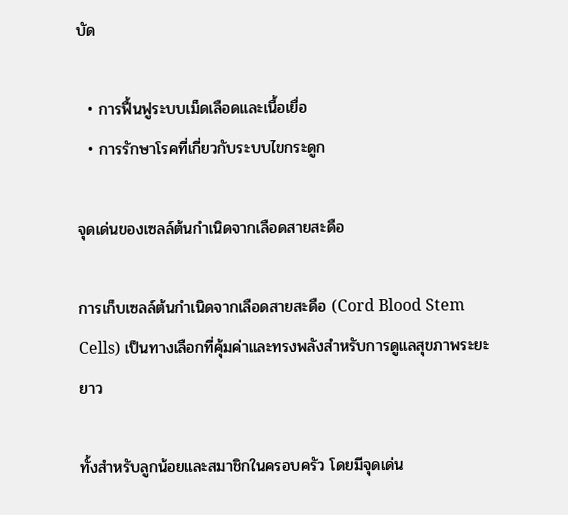บัด

  • การฟื้นฟูระบบเม็ดเลือดและเนื้อเยื่อ
  • การรักษาโรคที่เกี่ยวกับระบบไขกระดูก

จุดเด่นของเซลล์ต้นกำเนิดจากเลือดสายสะดือ

การเก็บเซลล์ต้นกำเนิดจากเลือดสายสะดือ (Cord Blood Stem Cells) เป็นทางเลือกที่คุ้มค่าและทรงพลังสำหรับการดูแลสุขภาพระยะยาว

ทั้งสำหรับลูกน้อยและสมาชิกในครอบครัว โดยมีจุดเด่น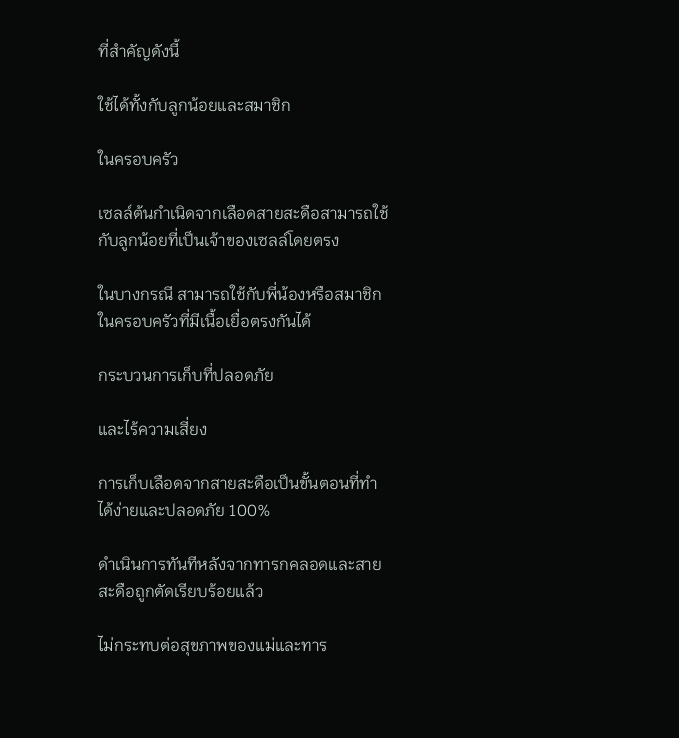ที่สำคัญดังนี้

ใช้ได้ทั้งกับลูกน้อยและสมาชิก

ในครอบครัว

เซลล์ต้นกำเนิดจากเลือดสายสะดือสามารถใช้กับลูกน้อยที่เป็นเจ้าของเซลล์โดยตรง

ในบางกรณี สามารถใช้กับพี่น้องหรือสมาชิกในครอบครัวที่มีเนื้อเยื่อตรงกันได้

กระบวนการเก็บที่ปลอดภัย

และไร้ความเสี่ยง

การเก็บเลือดจากสายสะดือเป็นขั้นตอนที่ทำได้ง่ายและปลอดภัย 100%

ดำเนินการทันทีหลังจากทารกคลอดและสายสะดือถูกตัดเรียบร้อยแล้ว

ไม่กระทบต่อสุขภาพของแม่และทาร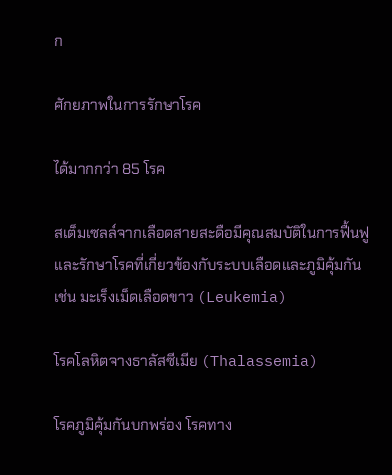ก

ศักยภาพในการรักษาโรค

ได้มากกว่า 85 โรค

สเต็มเซลล์จากเลือดสายสะดือมีคุณสมบัติในการฟื้นฟูและรักษาโรคที่เกี่ยวข้องกับระบบเลือดและภูมิคุ้มกัน เช่น มะเร็งเม็ดเลือดขาว (Leukemia)

โรคโลหิตจางธาลัสซีเมีย (Thalassemia)

โรคภูมิคุ้มกันบกพร่อง โรคทาง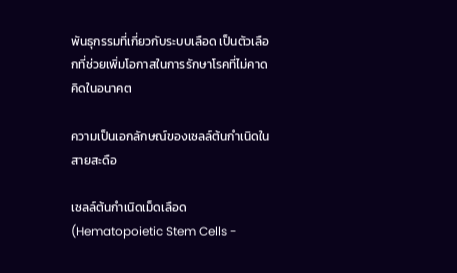พันธุกรรมที่เกี่ยวกับระบบเลือด เป็นตัวเลือกที่ช่วยเพิ่มโอกาสในการรักษาโรคที่ไม่คาดคิดในอนาคต

ความเป็นเอกลักษณ์ของเซลล์ต้นกำเนิดในสายสะดือ

เซลล์ต้นกำเนิดเม็ดเลือด (Hematopoietic Stem Cells -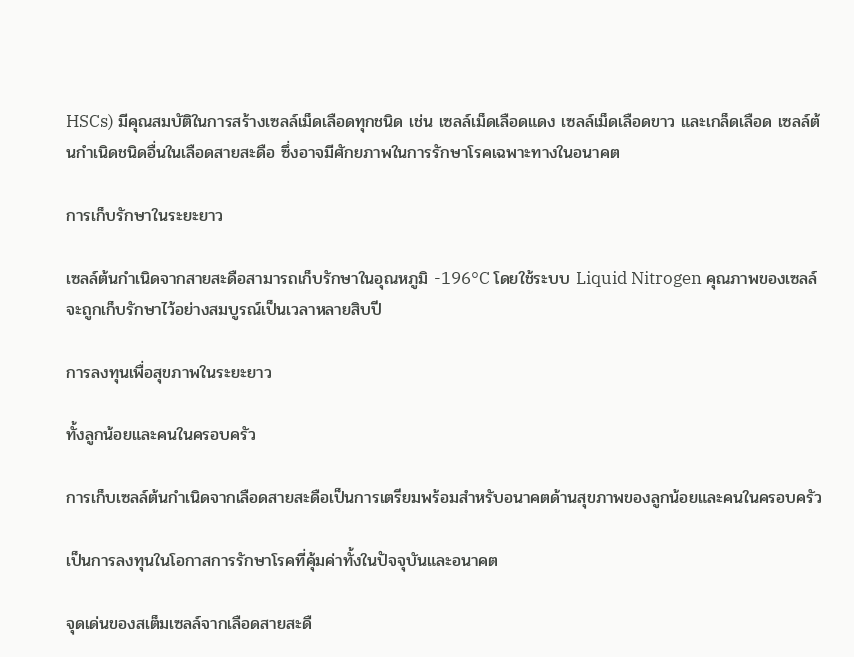HSCs) มีคุณสมบัติในการสร้างเซลล์เม็ดเลือดทุกชนิด เช่น เซลล์เม็ดเลือดแดง เซลล์เม็ดเลือดขาว และเกล็ดเลือด เซลล์ต้นกำเนิดชนิดอื่นในเลือดสายสะดือ ซึ่งอาจมีศักยภาพในการรักษาโรคเฉพาะทางในอนาคต

การเก็บรักษาในระยะยาว

เซลล์ต้นกำเนิดจากสายสะดือสามารถเก็บรักษาในอุณหภูมิ -196°C โดยใช้ระบบ Liquid Nitrogen คุณภาพของเซลล์จะถูกเก็บรักษาไว้อย่างสมบูรณ์เป็นเวลาหลายสิบปี

การลงทุนเพื่อสุขภาพในระยะยาว

ทั้งลูกน้อยและคนในครอบครัว

การเก็บเซลล์ต้นกำเนิดจากเลือดสายสะดือเป็นการเตรียมพร้อมสำหรับอนาคตด้านสุขภาพของลูกน้อยและคนในครอบครัว

เป็นการลงทุนในโอกาสการรักษาโรคที่คุ้มค่าทั้งในปัจจุบันและอนาคต

จุดเด่นของสเต็มเซลล์จากเลือดสายสะดื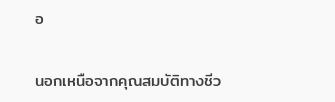อ

นอกเหนือจากคุณสมบัติทางชีว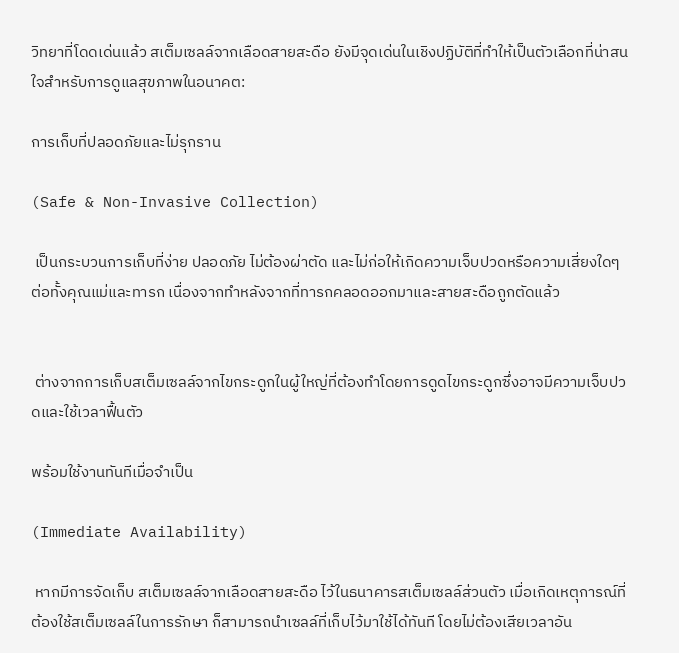วิทยาที่โดดเด่นแล้ว สเต็มเซลล์จากเลือดสายสะดือ ยังมีจุดเด่นในเชิงปฏิบัติที่ทำให้เป็นตัวเลือกที่น่าสนใจสำหรับการดูแลสุขภาพในอนาคต:

การเก็บที่ปลอดภัยและไม่รุกราน

(Safe & Non-Invasive Collection)

 เป็นกระบวนการเก็บที่ง่าย ปลอดภัย ไม่ต้องผ่าตัด และไม่ก่อให้เกิดความเจ็บปวดหรือความเสี่ยงใดๆ ต่อทั้งคุณแม่และทารก เนื่องจากทำหลังจากที่ทารกคลอดออกมาและสายสะดือถูกตัดแล้ว


 ต่างจากการเก็บสเต็มเซลล์จากไขกระดูกในผู้ใหญ่ที่ต้องทำโดยการดูดไขกระดูกซึ่งอาจมีความเจ็บปวดและใช้เวลาฟื้นตัว

พร้อมใช้งานทันทีเมื่อจำเป็น

(Immediate Availability)

 หากมีการจัดเก็บ สเต็มเซลล์จากเลือดสายสะดือ ไว้ในธนาคารสเต็มเซลล์ส่วนตัว เมื่อเกิดเหตุการณ์ที่ต้องใช้สเต็มเซลล์ในการรักษา ก็สามารถนำเซลล์ที่เก็บไว้มาใช้ได้ทันที โดยไม่ต้องเสียเวลาอัน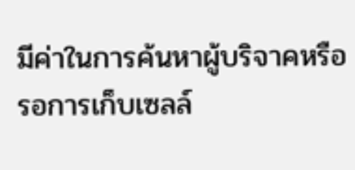มีค่าในการค้นหาผู้บริจาคหรือรอการเก็บเซลล์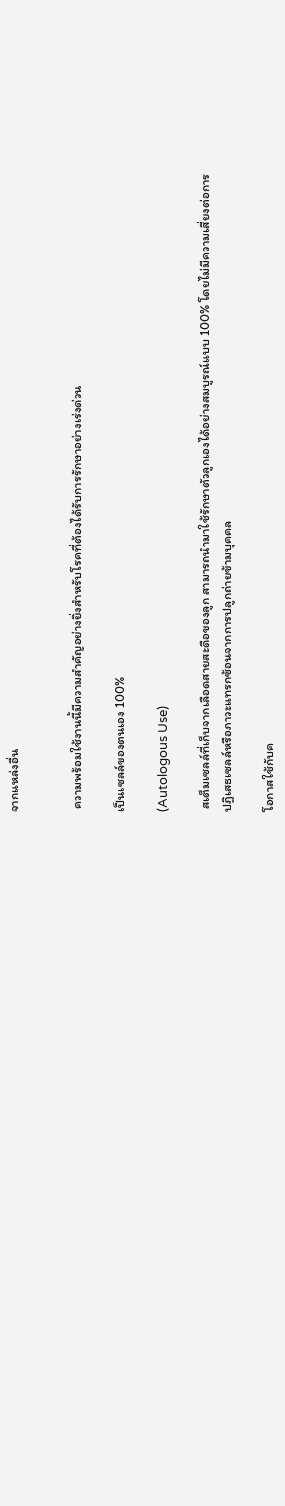จากแหล่งอื่น


 ความพร้อมใช้งานนี้มีความสำคัญอย่างยิ่งสำหรับโรคที่ต้องได้รับการรักษาอย่างเร่งด่วน

เป็นเซลล์ของตนเอง 100%

(Autologous Use)

 สเต็มเซลล์ที่เก็บจากเลือดสายสะดือของลูก สามารถนำมาใช้รักษาตัวลูกเองได้อย่างสมบูรณ์แบบ 100% โดยไม่มีความเสี่ยงต่อการปฏิเสธเซลล์หรือภาวะแทรกซ้อนจากการปลูกถ่ายข้ามบุคคล

โอกาสใช้กับค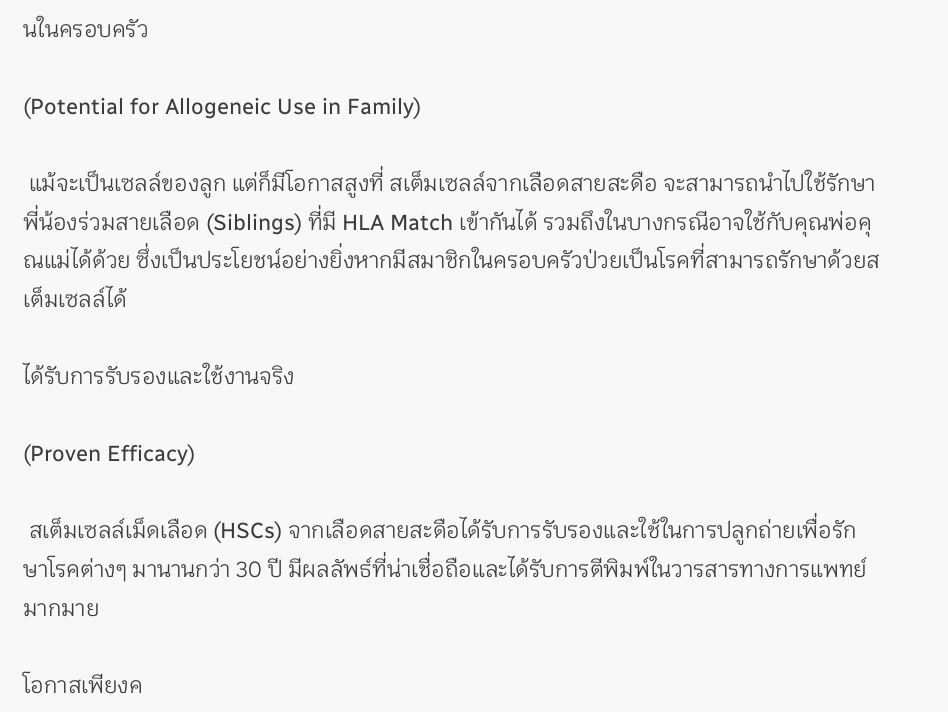นในครอบครัว

(Potential for Allogeneic Use in Family)

 แม้จะเป็นเซลล์ของลูก แต่ก็มีโอกาสสูงที่ สเต็มเซลล์จากเลือดสายสะดือ จะสามารถนำไปใช้รักษาพี่น้องร่วมสายเลือด (Siblings) ที่มี HLA Match เข้ากันได้ รวมถึงในบางกรณีอาจใช้กับคุณพ่อคุณแม่ได้ด้วย ซึ่งเป็นประโยชน์อย่างยิ่งหากมีสมาชิกในครอบครัวป่วยเป็นโรคที่สามารถรักษาด้วยสเต็มเซลล์ได้

ได้รับการรับรองและใช้งานจริง

(Proven Efficacy)

 สเต็มเซลล์เม็ดเลือด (HSCs) จากเลือดสายสะดือได้รับการรับรองและใช้ในการปลูกถ่ายเพื่อรักษาโรคต่างๆ มานานกว่า 30 ปี มีผลลัพธ์ที่น่าเชื่อถือและได้รับการตีพิมพ์ในวารสารทางการแพทย์มากมาย

โอกาสเพียงค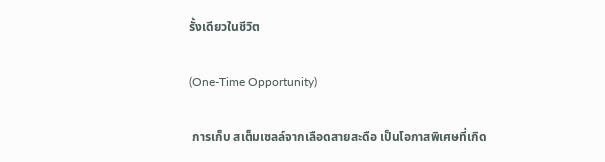รั้งเดียวในชีวิต

(One-Time Opportunity)

 การเก็บ สเต็มเซลล์จากเลือดสายสะดือ เป็นโอกาสพิเศษที่เกิด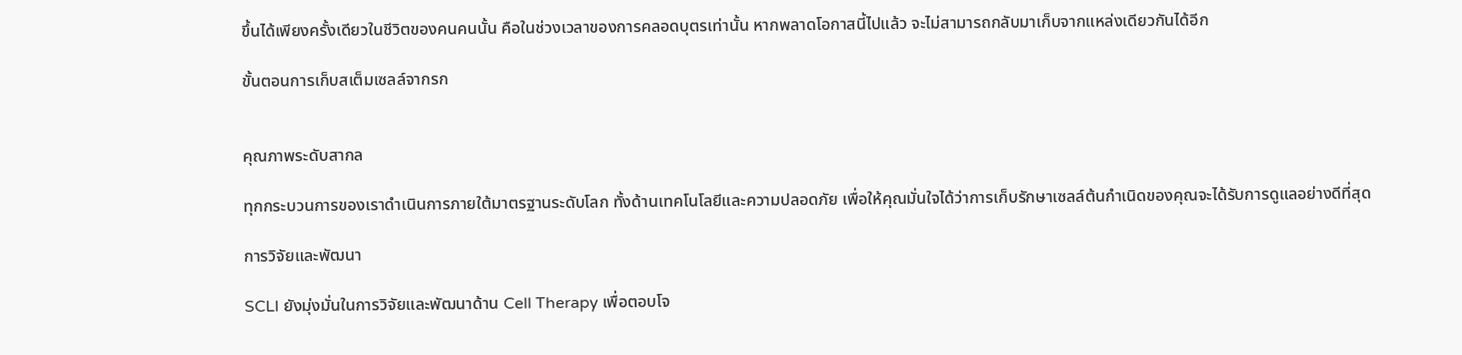ขึ้นได้เพียงครั้งเดียวในชีวิตของคนคนนั้น คือในช่วงเวลาของการคลอดบุตรเท่านั้น หากพลาดโอกาสนี้ไปแล้ว จะไม่สามารถกลับมาเก็บจากแหล่งเดียวกันได้อีก

ขั้นตอนการเก็บสเต็มเซลล์จากรก


คุณภาพระดับสากล

ทุกกระบวนการของเราดำเนินการภายใต้มาตรฐานระดับโลก ทั้งด้านเทคโนโลยีและความปลอดภัย เพื่อให้คุณมั่นใจได้ว่าการเก็บรักษาเซลล์ต้นกำเนิดของคุณจะได้รับการดูแลอย่างดีที่สุด

การวิจัยและพัฒนา

SCLI ยังมุ่งมั่นในการวิจัยและพัฒนาด้าน Cell Therapy เพื่อตอบโจ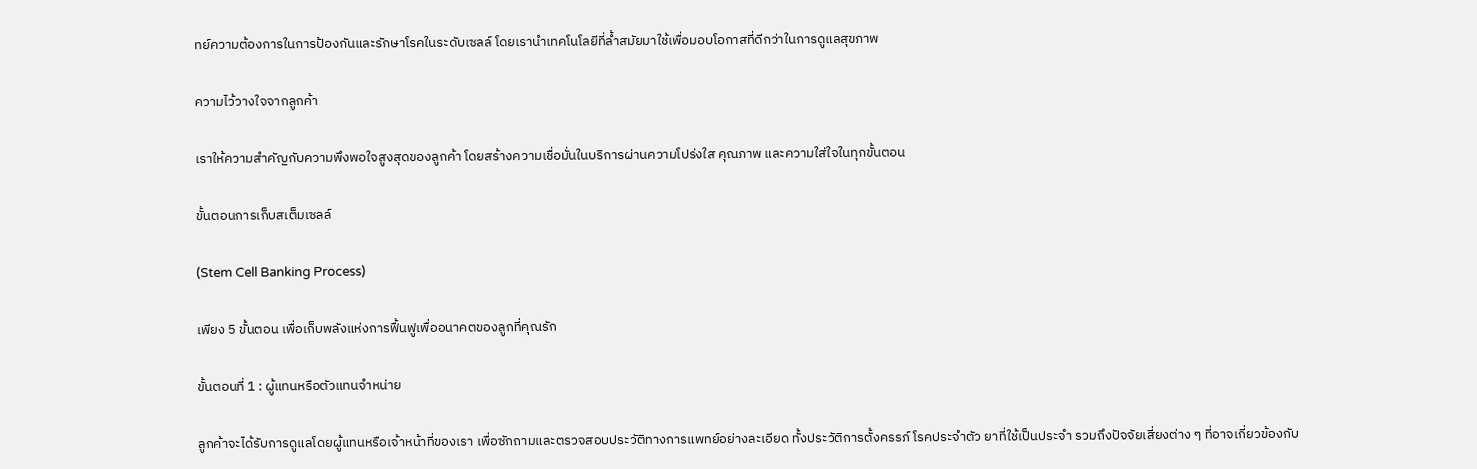ทย์ความต้องการในการป้องกันและรักษาโรคในระดับเซลล์ โดยเรานำเทคโนโลยีที่ล้ำสมัยมาใช้เพื่อมอบโอกาสที่ดีกว่าในการดูแลสุขภาพ

ความไว้วางใจจากลูกค้า

เราให้ความสำคัญกับความพึงพอใจสูงสุดของลูกค้า โดยสร้างความเชื่อมั่นในบริการผ่านความโปร่งใส คุณภาพ และความใส่ใจในทุกขั้นตอน

ขั้นตอนการเก็บสเต็มเซลล์

(Stem Cell Banking Process)

เพียง 5 ขั้นตอน เพื่อเก็บพลังแห่งการฟื้นฟูเพื่ออนาคตของลูกที่คุณรัก

ขั้นตอนที่ 1 : ผู้แทนหรือตัวแทนจำหน่าย

ลูกค้าจะได้รับการดูแลโดยผู้แทนหรือเจ้าหน้าที่ของเรา เพื่อซักถามและตรวจสอบประวัติทางการแพทย์อย่างละเอียด ทั้งประวัติการตั้งครรภ์ โรคประจำตัว ยาที่ใช้เป็นประจำ รวมถึงปัจจัยเสี่ยงต่าง ๆ ที่อาจเกี่ยวข้องกับ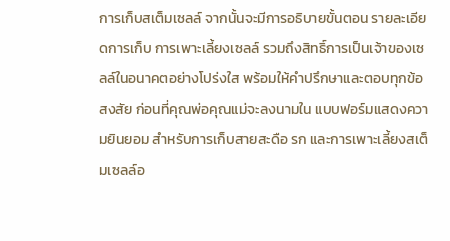การเก็บสเต็มเซลล์ จากนั้นจะมีการอธิบายขั้นตอน รายละเอียดการเก็บ การเพาะเลี้ยงเซลล์ รวมถึงสิทธิ์การเป็นเจ้าของเซลล์ในอนาคตอย่างโปร่งใส พร้อมให้คำปรึกษาและตอบทุกข้อสงสัย ก่อนที่คุณพ่อคุณแม่จะลงนามใน แบบฟอร์มแสดงความยินยอม สำหรับการเก็บสายสะดือ รก และการเพาะเลี้ยงสเต็มเซลล์อ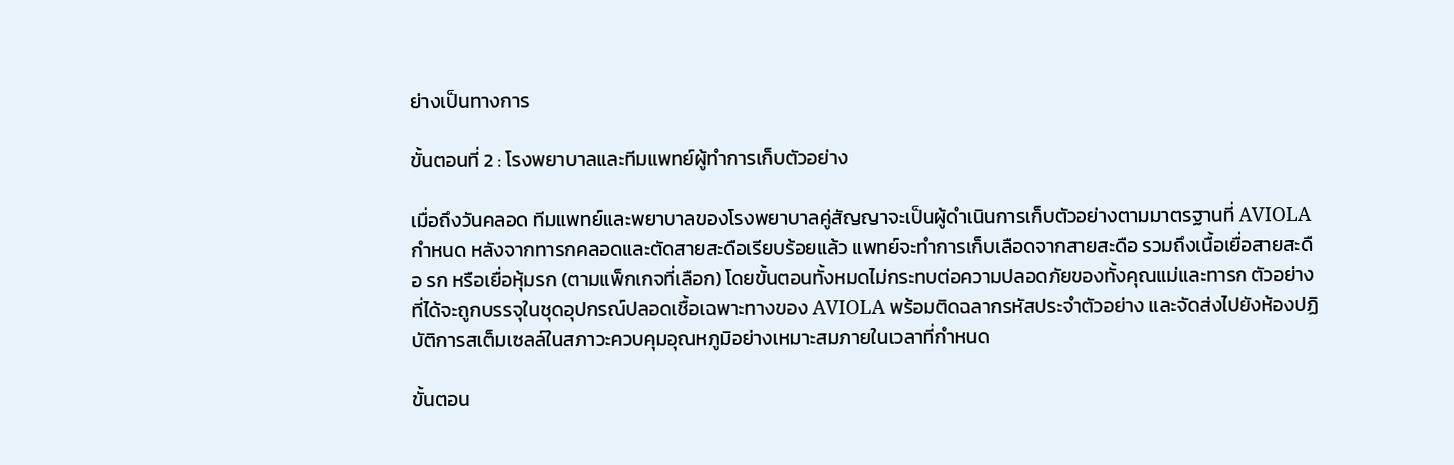ย่างเป็นทางการ

ขั้นตอนที่ 2 : โรงพยาบาลและทีมแพทย์ผู้ทำการเก็บตัวอย่าง

เมื่อถึงวันคลอด ทีมแพทย์และพยาบาลของโรงพยาบาลคู่สัญญาจะเป็นผู้ดำเนินการเก็บตัวอย่างตามมาตรฐานที่ AVIOLA กำหนด หลังจากทารกคลอดและตัดสายสะดือเรียบร้อยแล้ว แพทย์จะทำการเก็บเลือดจากสายสะดือ รวมถึงเนื้อเยื่อสายสะดือ รก หรือเยื่อหุ้มรก (ตามแพ็กเกจที่เลือก) โดยขั้นตอนทั้งหมดไม่กระทบต่อความปลอดภัยของทั้งคุณแม่และทารก ตัวอย่างที่ได้จะถูกบรรจุในชุดอุปกรณ์ปลอดเชื้อเฉพาะทางของ AVIOLA พร้อมติดฉลากรหัสประจำตัวอย่าง และจัดส่งไปยังห้องปฏิบัติการสเต็มเซลล์ในสภาวะควบคุมอุณหภูมิอย่างเหมาะสมภายในเวลาที่กำหนด

ขั้นตอน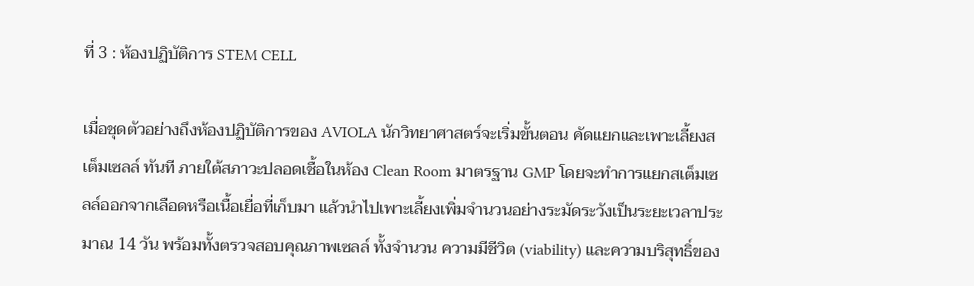ที่ 3 : ห้องปฏิบัติการ STEM CELL

เมื่อชุดตัวอย่างถึงห้องปฏิบัติการของ AVIOLA นักวิทยาศาสตร์จะเริ่มขั้นตอน คัดแยกและเพาะเลี้ยงสเต็มเซลล์ ทันที ภายใต้สภาวะปลอดเชื้อในห้อง Clean Room มาตรฐาน GMP โดยจะทำการแยกสเต็มเซลล์ออกจากเลือดหรือเนื้อเยื่อที่เก็บมา แล้วนำไปเพาะเลี้ยงเพิ่มจำนวนอย่างระมัดระวังเป็นระยะเวลาประมาณ 14 วัน พร้อมทั้งตรวจสอบคุณภาพเซลล์ ทั้งจำนวน ความมีชีวิต (viability) และความบริสุทธิ์ของ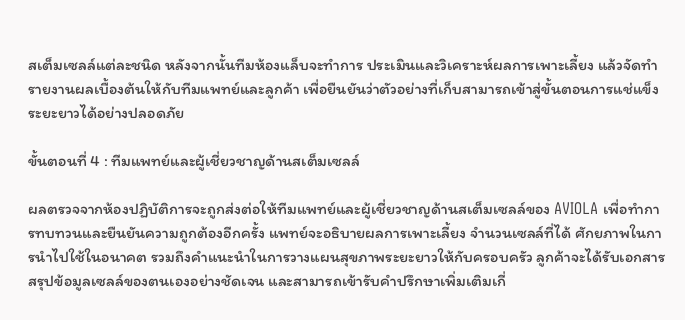สเต็มเซลล์แต่ละชนิด หลังจากนั้นทีมห้องแล็บจะทำการ ประเมินและวิเคราะห์ผลการเพาะเลี้ยง แล้วจัดทำรายงานผลเบื้องต้นให้กับทีมแพทย์และลูกค้า เพื่อยืนยันว่าตัวอย่างที่เก็บสามารถเข้าสู่ขั้นตอนการแช่แข็งระยะยาวได้อย่างปลอดภัย

ขั้นตอนที่ 4 : ทีมแพทย์และผู้เชี่ยวชาญด้านสเต็มเซลล์

ผลตรวจจากห้องปฏิบัติการจะถูกส่งต่อให้ทีมแพทย์และผู้เชี่ยวชาญด้านสเต็มเซลล์ของ AVIOLA เพื่อทำการทบทวนและยืนยันความถูกต้องอีกครั้ง แพทย์จะอธิบายผลการเพาะเลี้ยง จำนวนเซลล์ที่ได้ ศักยภาพในการนำไปใช้ในอนาคต รวมถึงคำแนะนำในการวางแผนสุขภาพระยะยาวให้กับครอบครัว ลูกค้าจะได้รับเอกสารสรุปข้อมูลเซลล์ของตนเองอย่างชัดเจน และสามารถเข้ารับคำปรึกษาเพิ่มเติมเกี่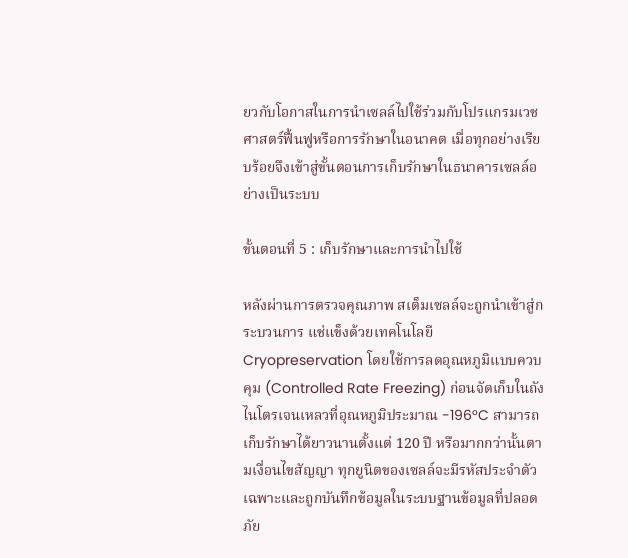ยวกับโอกาสในการนำเซลล์ไปใช้ร่วมกับโปรแกรมเวชศาสตร์ฟื้นฟูหรือการรักษาในอนาคต เมื่อทุกอย่างเรียบร้อยจึงเข้าสู่ขั้นตอนการเก็บรักษาในธนาคารเซลล์อย่างเป็นระบบ

ขั้นตอนที่ 5 : เก็บรักษาและการนำไปใช้

หลังผ่านการตรวจคุณภาพ สเต็มเซลล์จะถูกนำเข้าสู่กระบวนการ แช่แข็งด้วยเทคโนโลยี Cryopreservation โดยใช้การลดอุณหภูมิแบบควบคุม (Controlled Rate Freezing) ก่อนจัดเก็บในถังไนโตรเจนเหลวที่อุณหภูมิประมาณ -196°C สามารถเก็บรักษาได้ยาวนานตั้งแต่ 120 ปี หรือมากกว่านั้นตามเงื่อนไขสัญญา ทุกยูนิตของเซลล์จะมีรหัสประจำตัวเฉพาะและถูกบันทึกข้อมูลในระบบฐานข้อมูลที่ปลอดภัย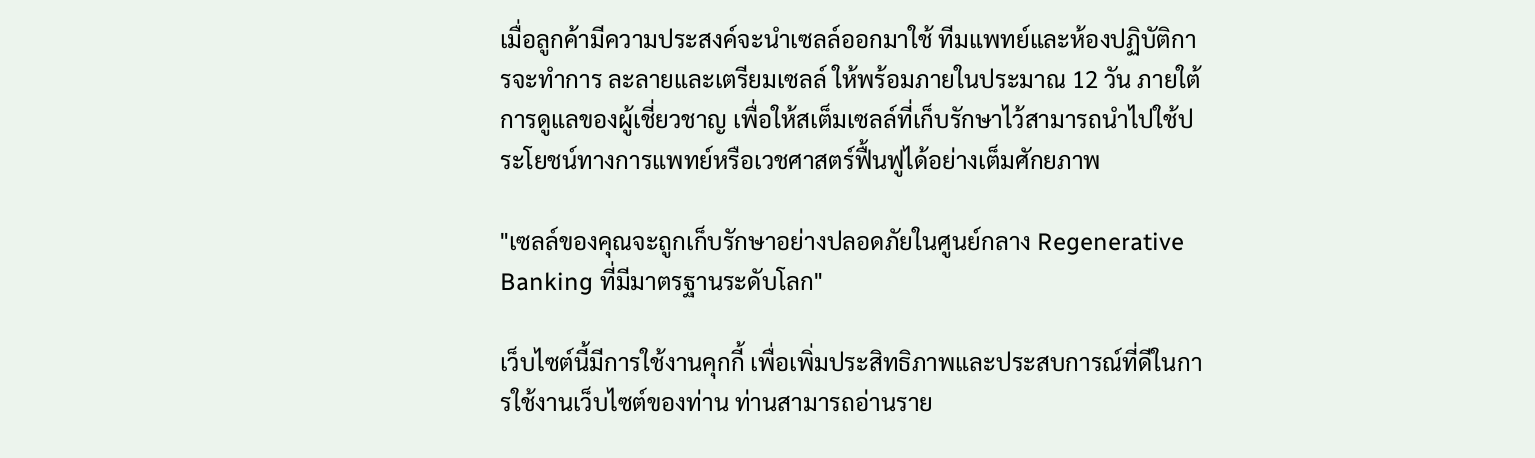เมื่อลูกค้ามีความประสงค์จะนำเซลล์ออกมาใช้ ทีมแพทย์และห้องปฏิบัติการจะทำการ ละลายและเตรียมเซลล์ ให้พร้อมภายในประมาณ 12 วัน ภายใต้การดูแลของผู้เชี่ยวชาญ เพื่อให้สเต็มเซลล์ที่เก็บรักษาไว้สามารถนำไปใช้ประโยชน์ทางการแพทย์หรือเวชศาสตร์ฟื้นฟูได้อย่างเต็มศักยภาพ

"เซลล์ของคุณจะถูกเก็บรักษาอย่างปลอดภัยในศูนย์กลาง Regenerative Banking ที่มีมาตรฐานระดับโลก"

เว็บไซต์นี้มีการใช้งานคุกกี้ เพื่อเพิ่มประสิทธิภาพและประสบการณ์ที่ดีในการใช้งานเว็บไซต์ของท่าน ท่านสามารถอ่านราย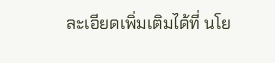ละเอียดเพิ่มเติมได้ที่ นโย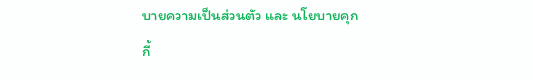บายความเป็นส่วนตัว และ นโยบายคุกกี้